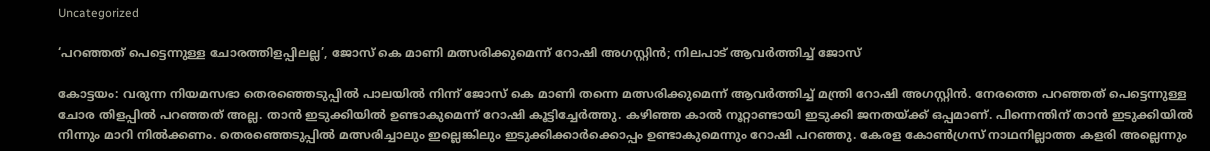Uncategorized

‘പറഞ്ഞത് പെട്ടെന്നുള്ള ചോരത്തിളപ്പിലല്ല’, ജോസ് കെ മാണി മത്സരിക്കുമെന്ന് റോഷി അഗസ്റ്റിൻ; നിലപാട് ആവര്‍ത്തിച്ച് ജോസ്

കോട്ടയം: വരുന്ന നിയമസഭാ തെരഞ്ഞെടുപ്പില്‍ പാലയില്‍ നിന്ന് ജോസ് കെ മാണി തന്നെ മത്സരിക്കുമെന്ന് ആവർത്തിച്ച് മന്ത്രി റോഷി അഗസ്റ്റിൻ. നേരത്തെ പറഞ്ഞത് പെട്ടെന്നുള്ള ചോര തിളപ്പിൽ പറഞ്ഞത് അല്ല. താൻ ഇടുക്കിയിൽ ഉണ്ടാകുമെന്ന് റോഷി കൂട്ടിച്ചേര്‍ത്തു. കഴിഞ്ഞ കാൽ നൂറ്റാണ്ടായി ഇടുക്കി ജനതയ്ക്ക് ഒപ്പമാണ്. പിന്നെന്തിന് താൻ ഇടുക്കിയിൽ നിന്നും മാറി നിൽക്കണം. തെരഞ്ഞെടുപ്പിൽ മത്സരിച്ചാലും ഇല്ലെങ്കിലും ഇടുക്കിക്കാര്‍ക്കൊപ്പം ഉണ്ടാകുമെന്നും റോഷി പറഞ്ഞു. കേരള കോൺഗ്രസ് നാഥനില്ലാത്ത കളരി അല്ലെന്നും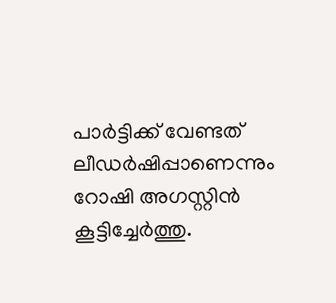പാർട്ടിക്ക് വേണ്ടത് ലീഡർഷിപ്പാണെന്നും റോഷി അഗസ്റ്റിൻ കൂട്ടിച്ചേര്‍ത്തു.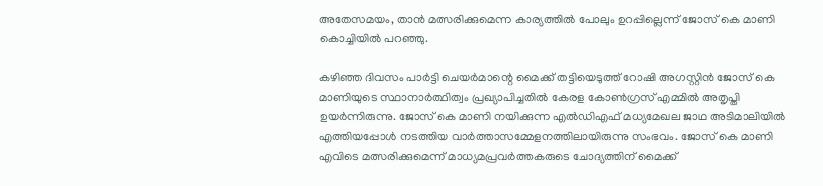അതേസമയം, താൻ മത്സരിക്കുമെന്ന കാര്യത്തിൽ പോലും ഉറപ്പില്ലെന്ന് ജോസ് കെ മാണി കൊച്ചിയില്‍ പറഞ്ഞു.

കഴിഞ്ഞ ദിവസം പാർട്ടി ചെയർമാന്റെ മൈക്ക് തട്ടിയെടുത്ത് റോഷി അഗസ്റ്റിൻ ജോസ് കെ മാണിയുടെ സ്ഥാനാർത്ഥിത്വം പ്രഖ്യാപിച്ചതിൽ കേരള കോൺഗ്രസ് എമ്മിൽ അതൃപ്തി ഉയര്‍ന്നിരുന്നു. ജോസ് കെ മാണി നയിക്കുന്ന എൽഡിഎഫ് മധ്യമേഖല ജാഥ അടിമാലിയിൽ എത്തിയപ്പോൾ നടത്തിയ വാർത്താസമ്മേളനത്തിലായിരുന്നു സംഭവം. ജോസ് കെ മാണി എവിടെ മത്സരിക്കുമെന്ന് മാധ്യമപ്രവർത്തകരുടെ ചോദ്യത്തിന് മൈക്ക്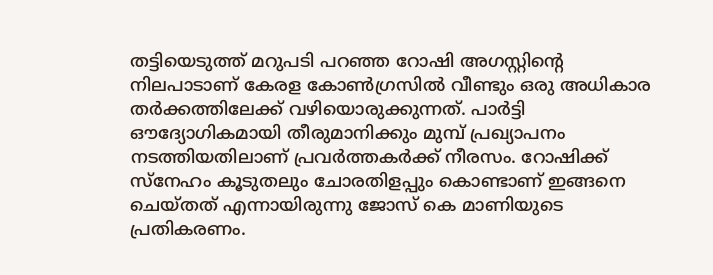തട്ടിയെടുത്ത് മറുപടി പറഞ്ഞ റോഷി അഗസ്റ്റിന്റെ നിലപാടാണ് കേരള കോൺഗ്രസിൽ വീണ്ടും ഒരു അധികാര തർക്കത്തിലേക്ക് വഴിയൊരുക്കുന്നത്. പാർട്ടി ഔദ്യോഗികമായി തീരുമാനിക്കും മുമ്പ് പ്രഖ്യാപനം നടത്തിയതിലാണ് പ്രവർത്തകർക്ക് നീരസം. റോഷിക്ക് സ്നേഹം കൂടുതലും ചോരതിളപ്പും കൊണ്ടാണ് ഇങ്ങനെ ചെയ്തത് എന്നായിരുന്നു ജോസ് കെ മാണിയുടെ പ്രതികരണം.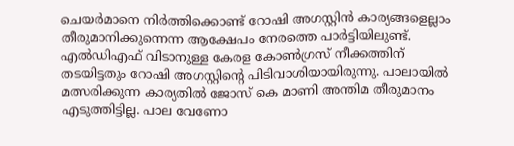ചെയർമാനെ നിർത്തിക്കൊണ്ട് റോഷി അഗസ്റ്റിൻ കാര്യങ്ങളെല്ലാം തീരുമാനിക്കുന്നെന്ന ആക്ഷേപം നേരത്തെ പാർട്ടിയിലുണ്ട്. എൽഡിഎഫ് വിടാനുള്ള കേരള കോൺഗ്രസ് നീക്കത്തിന് തടയിട്ടതും റോഷി അഗസ്റ്റിന്റെ പിടിവാശിയായിരുന്നു. പാലായിൽ മത്സരിക്കുന്ന കാര്യതിൽ ജോസ് കെ മാണി അന്തിമ തീരുമാനം എടുത്തിട്ടില്ല. പാല വേണോ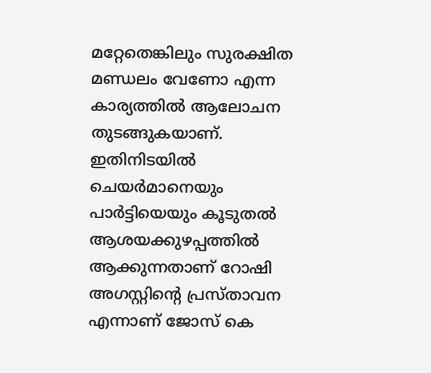മറ്റേതെങ്കിലും സുരക്ഷിത മണ്ഡലം വേണോ എന്ന കാര്യത്തിൽ ആലോചന തുടങ്ങുകയാണ്. ഇതിനിടയിൽ ചെയർമാനെയും പാർട്ടിയെയും കൂടുതൽ ആശയക്കുഴപ്പത്തിൽ ആക്കുന്നതാണ് റോഷി അഗസ്റ്റിന്റെ പ്രസ്താവന എന്നാണ് ജോസ് കെ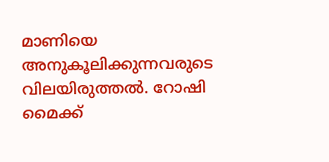മാണിയെ അനുകൂലിക്കുന്നവരുടെ വിലയിരുത്തൽ. റോഷി മൈക്ക്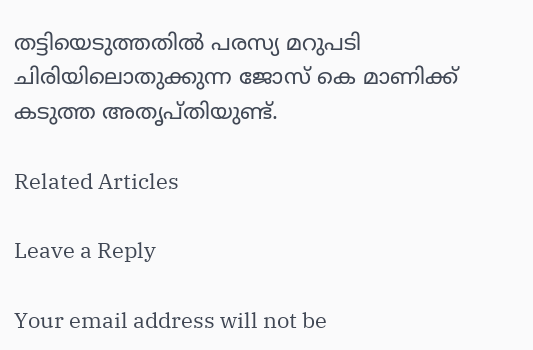തട്ടിയെടുത്തതിൽ പരസ്യ മറുപടി ചിരിയിലൊതുക്കുന്ന ജോസ് കെ മാണിക്ക് കടുത്ത അതൃപ്തിയുണ്ട്.

Related Articles

Leave a Reply

Your email address will not be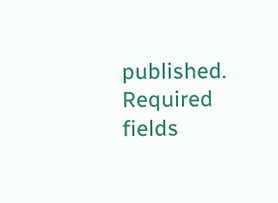published. Required fields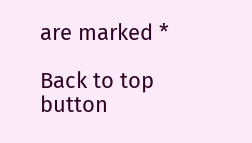are marked *

Back to top button